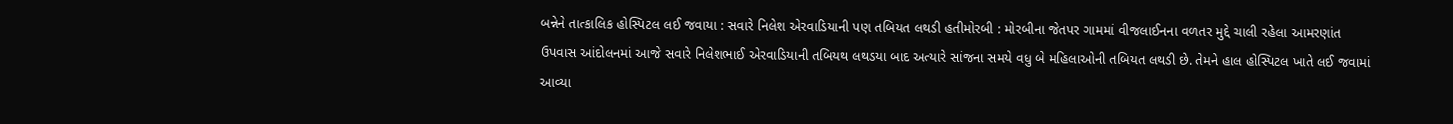બન્નેને તાત્કાલિક હોસ્પિટલ લઈ જવાયા : સવારે નિલેશ એરવાડિયાની પણ તબિયત લથડી હતીમોરબી : મોરબીના જેતપર ગામમાં વીજલાઈનના વળતર મુદ્દે ચાલી રહેલા આમરણાંત ઉપવાસ આંદોલનમાં આજે સવારે નિલેશભાઈ એરવાડિયાની તબિયથ લથડયા બાદ અત્યારે સાંજના સમયે વધુ બે મહિલાઓની તબિયત લથડી છે. તેમને હાલ હોસ્પિટલ ખાતે લઈ જવામાં આવ્યા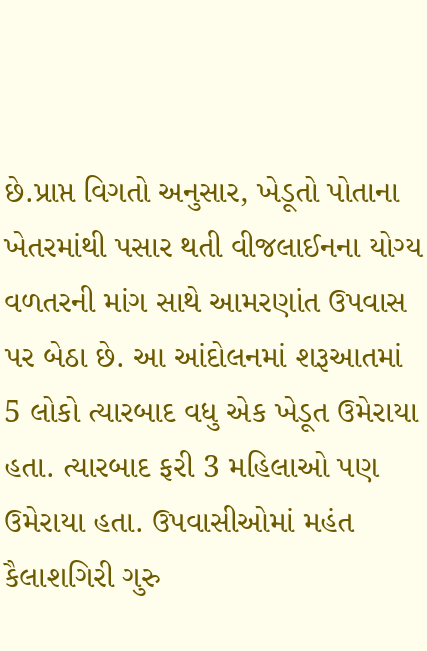છે.પ્રાપ્ત વિગતો અનુસાર, ખેડૂતો પોતાના ખેતરમાંથી પસાર થતી વીજલાઈનના યોગ્ય વળતરની માંગ સાથે આમરણાંત ઉપવાસ પર બેઠા છે. આ આંદોલનમાં શરૂઆતમાં 5 લોકો ત્યારબાદ વધુ એક ખેડૂત ઉમેરાયા હતા. ત્યારબાદ ફરી 3 મહિલાઓ પણ ઉમેરાયા હતા. ઉપવાસીઓમાં મહંત કૈલાશગિરી ગુરુ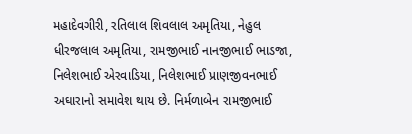મહાદેવગીરી, રતિલાલ શિવલાલ અમૃતિયા, નેહુલ ધીરજલાલ અમૃતિયા, રામજીભાઈ નાનજીભાઈ ભાડજા, નિલેશભાઈ એરવાડિયા, નિલેશભાઈ પ્રાણજીવનભાઈ અઘારાનો સમાવેશ થાય છે. નિર્મળાબેન રામજીભાઈ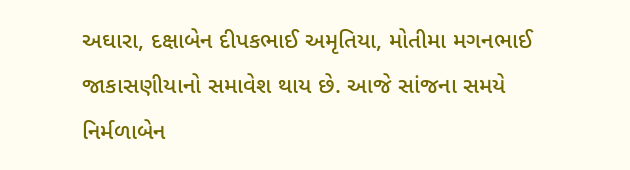અઘારા, દક્ષાબેન દીપકભાઈ અમૃતિયા, મોતીમા મગનભાઈ જાકાસણીયાનો સમાવેશ થાય છે. આજે સાંજના સમયે નિર્મળાબેન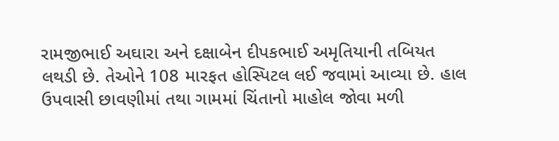રામજીભાઈ અઘારા અને દક્ષાબેન દીપકભાઈ અમૃતિયાની તબિયત લથડી છે. તેઓને 108 મારફત હોસ્પિટલ લઈ જવામાં આવ્યા છે. હાલ ઉપવાસી છાવણીમાં તથા ગામમાં ચિંતાનો માહોલ જોવા મળી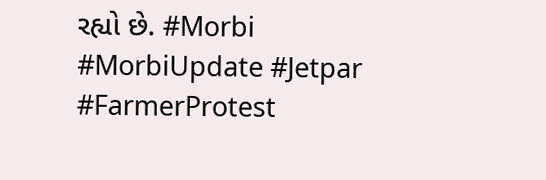રહ્યો છે. #Morbi #MorbiUpdate #Jetpar #FarmerProtest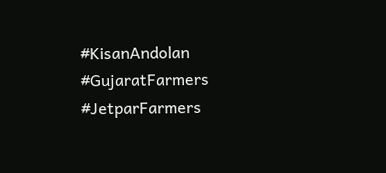#KisanAndolan #GujaratFarmers #JetparFarmers